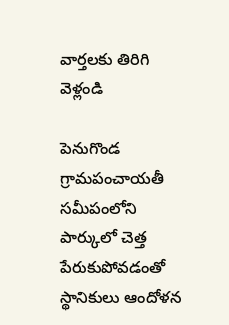వార్తలకు తిరిగి వెళ్లండి

పెనుగొండ గ్రామపంచాయతీ సమీపంలోని పార్కులో చెత్త పేరుకుపోవడంతో స్థానికులు ఆందోళన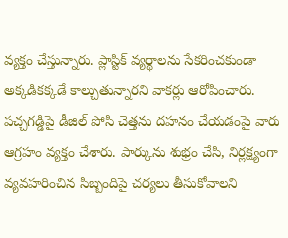వ్యక్తం చేస్తున్నారు. ప్లాస్టిక్ వ్యర్థాలను సేకరించకుండా అక్కడికక్కడే కాల్చుతున్నారని వాకర్లు ఆరోపించారు.
పచ్చగడ్డిపై డీజిల్ పోసి చెత్తను దహనం చేయడంపై వారు ఆగ్రహం వ్యక్తం చేశారు. పార్కును శుభ్రం చేసి, నిర్లక్ష్యంగా వ్యవహరించిన సిబ్బందిపై చర్యలు తీసుకోవాలని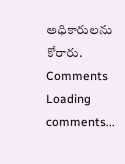అధికారులను కోరారు.
Comments
Loading comments...